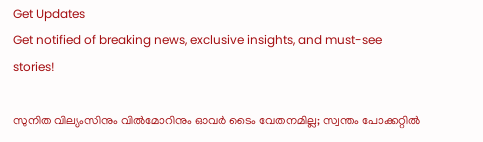Get Updates
Get notified of breaking news, exclusive insights, and must-see stories!

സുനിത വില്യംസിനും വില്‍മോറിനും ഓവര്‍ ടൈം വേതനമില്ല; സ്വന്തം പോക്കറ്റില്‍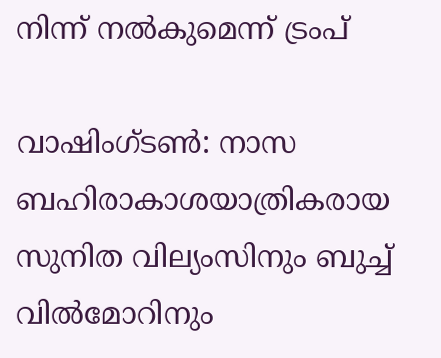നിന്ന് നല്‍കുമെന്ന് ട്രംപ്

വാഷിംഗ്ടണ്‍: നാസ ബഹിരാകാശയാത്രികരായ സുനിത വില്യംസിനും ബുച്ച് വില്‍മോറിനും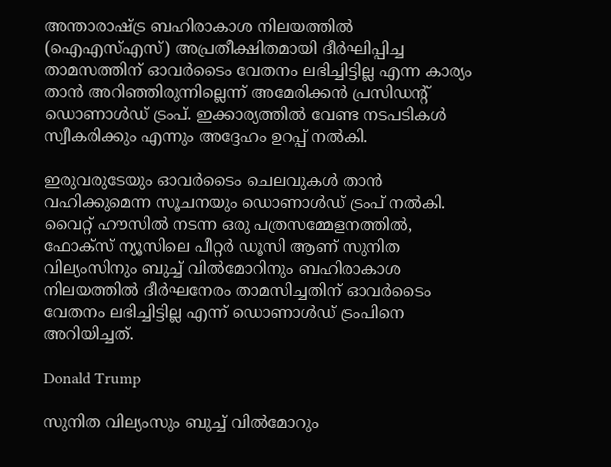അന്താരാഷ്ട്ര ബഹിരാകാശ നിലയത്തില്‍ (ഐഎസ്എസ്) അപ്രതീക്ഷിതമായി ദീര്‍ഘിപ്പിച്ച താമസത്തിന് ഓവര്‍ടൈം വേതനം ലഭിച്ചിട്ടില്ല എന്ന കാര്യം താന്‍ അറിഞ്ഞിരുന്നില്ലെന്ന് അമേരിക്കന്‍ പ്രസിഡന്റ് ഡൊണാള്‍ഡ് ട്രംപ്. ഇക്കാര്യത്തില്‍ വേണ്ട നടപടികള്‍ സ്വീകരിക്കും എന്നും അദ്ദേഹം ഉറപ്പ് നല്‍കി.

ഇരുവരുടേയും ഓവര്‍ടൈം ചെലവുകള്‍ താന്‍ വഹിക്കുമെന്ന സൂചനയും ഡൊണാള്‍ഡ് ട്രംപ് നല്‍കി. വൈറ്റ് ഹൗസില്‍ നടന്ന ഒരു പത്രസമ്മേളനത്തില്‍, ഫോക്‌സ് ന്യൂസിലെ പീറ്റര്‍ ഡൂസി ആണ് സുനിത വില്യംസിനും ബുച്ച് വില്‍മോറിനും ബഹിരാകാശ നിലയത്തില്‍ ദീര്‍ഘനേരം താമസിച്ചതിന് ഓവര്‍ടൈം വേതനം ലഭിച്ചിട്ടില്ല എന്ന് ഡൊണാള്‍ഡ് ട്രംപിനെ അറിയിച്ചത്.

Donald Trump

സുനിത വില്യംസും ബുച്ച് വില്‍മോറും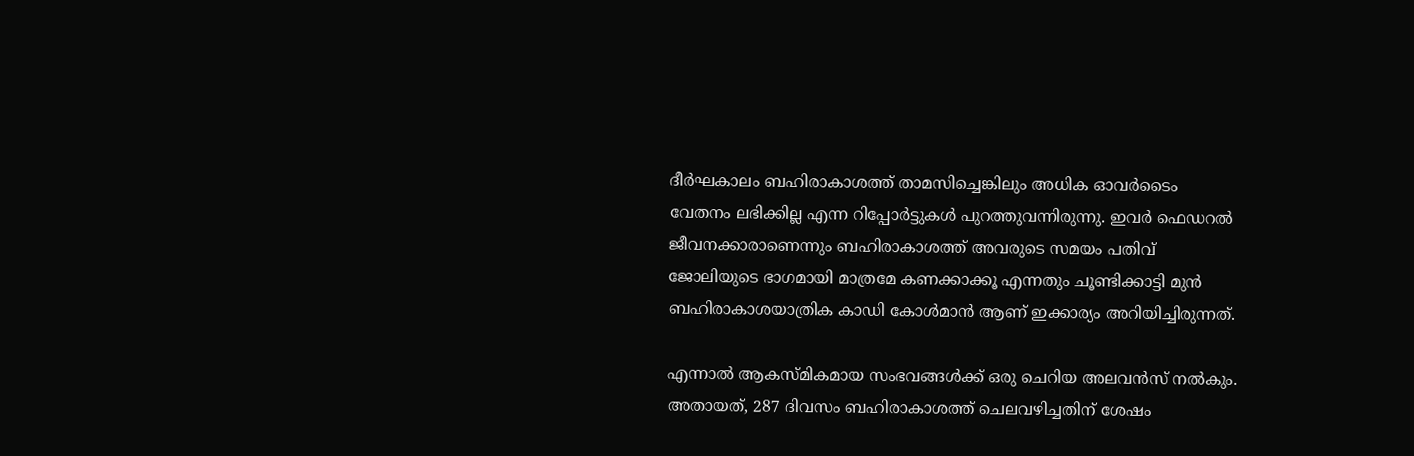ദീര്‍ഘകാലം ബഹിരാകാശത്ത് താമസിച്ചെങ്കിലും അധിക ഓവര്‍ടൈം വേതനം ലഭിക്കില്ല എന്ന റിപ്പോര്‍ട്ടുകള്‍ പുറത്തുവന്നിരുന്നു. ഇവര്‍ ഫെഡറല്‍ ജീവനക്കാരാണെന്നും ബഹിരാകാശത്ത് അവരുടെ സമയം പതിവ് ജോലിയുടെ ഭാഗമായി മാത്രമേ കണക്കാക്കൂ എന്നതും ചൂണ്ടിക്കാട്ടി മുന്‍ ബഹിരാകാശയാത്രിക കാഡി കോള്‍മാന്‍ ആണ് ഇക്കാര്യം അറിയിച്ചിരുന്നത്.

എന്നാല്‍ ആകസ്മികമായ സംഭവങ്ങള്‍ക്ക് ഒരു ചെറിയ അലവന്‍സ് നല്‍കും. അതായത്, 287 ദിവസം ബഹിരാകാശത്ത് ചെലവഴിച്ചതിന് ശേഷം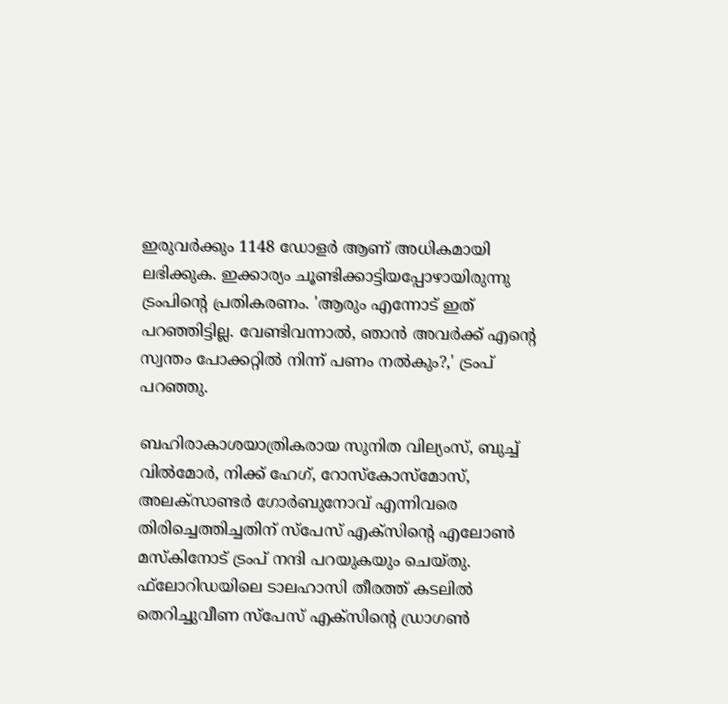ഇരുവര്‍ക്കും 1148 ഡോളര്‍ ആണ് അധികമായി ലഭിക്കുക. ഇക്കാര്യം ചൂണ്ടിക്കാട്ടിയപ്പോഴായിരുന്നു ട്രംപിന്റെ പ്രതികരണം. 'ആരും എന്നോട് ഇത് പറഞ്ഞിട്ടില്ല. വേണ്ടിവന്നാല്‍, ഞാന്‍ അവര്‍ക്ക് എന്റെ സ്വന്തം പോക്കറ്റില്‍ നിന്ന് പണം നല്‍കും?,' ട്രംപ് പറഞ്ഞു.

ബഹിരാകാശയാത്രികരായ സുനിത വില്യംസ്, ബുച്ച് വില്‍മോര്‍, നിക്ക് ഹേഗ്, റോസ്‌കോസ്മോസ്, അലക്‌സാണ്ടര്‍ ഗോര്‍ബുനോവ് എന്നിവരെ തിരിച്ചെത്തിച്ചതിന് സ്പേസ് എക്സിന്റെ എലോണ്‍ മസ്‌കിനോട് ട്രംപ് നന്ദി പറയുകയും ചെയ്തു. ഫ്‌ലോറിഡയിലെ ടാലഹാസി തീരത്ത് കടലില്‍ തെറിച്ചുവീണ സ്പേസ് എക്സിന്റെ ഡ്രാഗണ്‍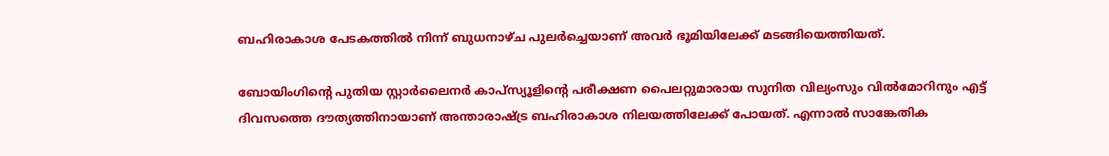ബഹിരാകാശ പേടകത്തില്‍ നിന്ന് ബുധനാഴ്ച പുലര്‍ച്ചെയാണ് അവര്‍ ഭൂമിയിലേക്ക് മടങ്ങിയെത്തിയത്.

ബോയിംഗിന്റെ പുതിയ സ്റ്റാര്‍ലൈനര്‍ കാപ്‌സ്യൂളിന്റെ പരീക്ഷണ പൈലറ്റുമാരായ സുനിത വില്യംസും വില്‍മോറിനും എട്ട് ദിവസത്തെ ദൗത്യത്തിനായാണ് അന്താരാഷ്ട്ര ബഹിരാകാശ നിലയത്തിലേക്ക് പോയത്. എന്നാല്‍ സാങ്കേതിക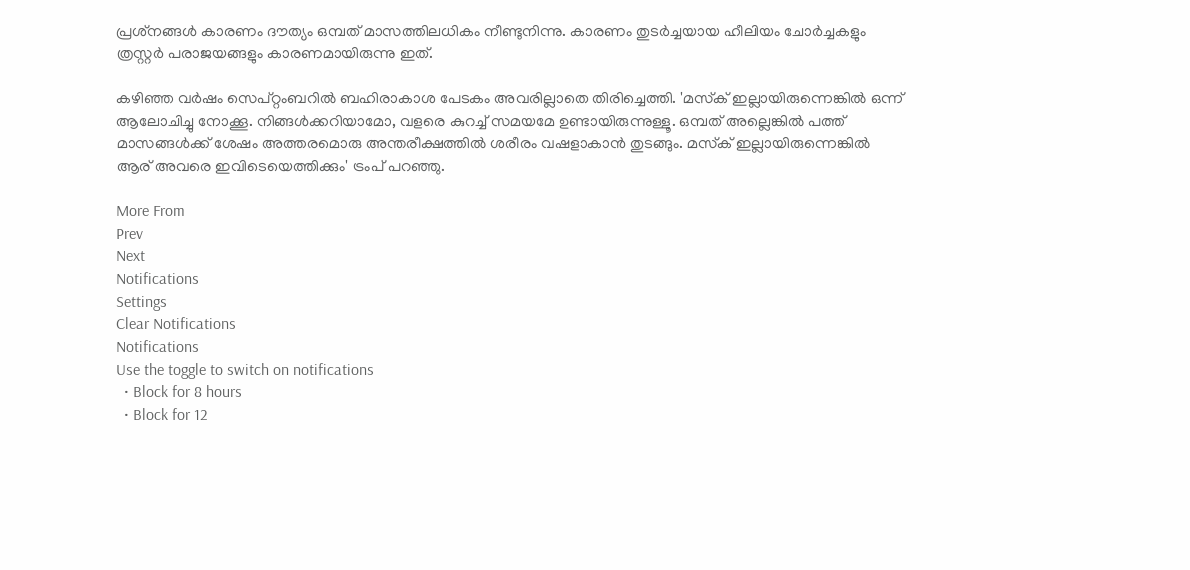പ്രശ്‌നങ്ങള്‍ കാരണം ദൗത്യം ഒമ്പത് മാസത്തിലധികം നീണ്ടുനിന്നു. കാരണം തുടര്‍ച്ചയായ ഹീലിയം ചോര്‍ച്ചകളും ത്രസ്റ്റര്‍ പരാജയങ്ങളും കാരണമായിരുന്നു ഇത്.

കഴിഞ്ഞ വര്‍ഷം സെപ്റ്റംബറില്‍ ബഹിരാകാശ പേടകം അവരില്ലാതെ തിരിച്ചെത്തി. 'മസ്‌ക് ഇല്ലായിരുന്നെങ്കില്‍ ഒന്ന് ആലോചിച്ചു നോക്കൂ. നിങ്ങള്‍ക്കറിയാമോ, വളരെ കുറച്ച് സമയമേ ഉണ്ടായിരുന്നുള്ളൂ. ഒമ്പത് അല്ലെങ്കില്‍ പത്ത് മാസങ്ങള്‍ക്ക് ശേഷം അത്തരമൊരു അന്തരീക്ഷത്തില്‍ ശരീരം വഷളാകാന്‍ തുടങ്ങും. മസ്‌ക് ഇല്ലായിരുന്നെങ്കില്‍ ആര് അവരെ ഇവിടെയെത്തിക്കും' ട്രംപ് പറഞ്ഞു.

More From
Prev
Next
Notifications
Settings
Clear Notifications
Notifications
Use the toggle to switch on notifications
  • Block for 8 hours
  • Block for 12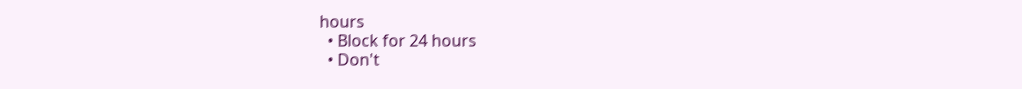hours
  • Block for 24 hours
  • Don't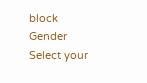block
Gender
Select your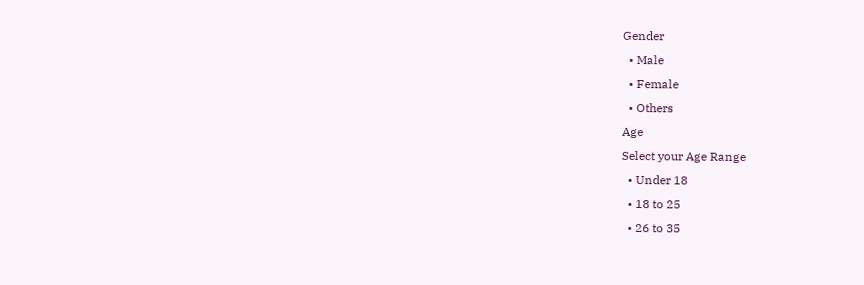Gender
  • Male
  • Female
  • Others
Age
Select your Age Range
  • Under 18
  • 18 to 25
  • 26 to 35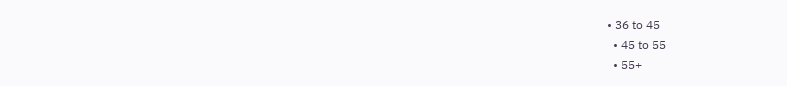• 36 to 45
  • 45 to 55
  • 55+